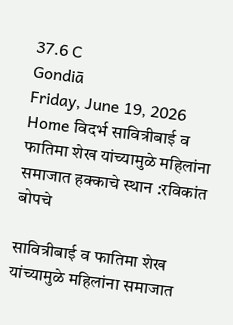37.6 C
Gondiā
Friday, June 19, 2026
Home विदर्भ सावित्रीबाई व फातिमा शेख यांच्यामुळे महिलांना समाजात हक्काचे स्थान :रविकांत बोपचे

सावित्रीबाई व फातिमा शेख यांच्यामुळे महिलांना समाजात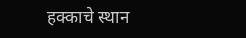हक्काचे स्थान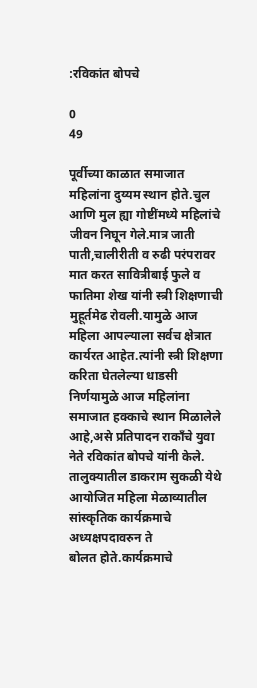:रविकांत बोपचे

0
49

पूर्वीच्या काळात समाजात महिलांना दुय्यम स्थान होते.चुल आणि मुल ह्या गोष्टींमध्ये महिलांचे जीवन निघून गेले.मात्र जाती पाती,चालीरीती व रुढी परंपरावर मात करत सावित्रीबाई फुले व फातिमा शेख यांनी स्त्री शिक्षणाची मुहूर्तमेढ रोवली.यामुळे आज महिला आपल्याला सर्वच क्षेत्रात कार्यरत आहेत.त्यांनी स्त्री शिक्षणा करिता घेतलेल्या धाडसी निर्णयामुळे आज महिलांना समाजात हक्काचे स्थान मिळालेले आहे,असे प्रतिपादन राकाँचे युवा नेते रविकांत बोपचे यांनी केले.
तालुक्यातील डाकराम सुकळी येथे आयोजित महिला मेळाव्यातील सांस्कृतिक कार्यक्रमाचे अध्यक्षपदावरुन ते
बोलत होते.कार्यक्रमाचे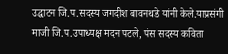उद्घाटन जि.प.सदस्य जगदीश बावनथडे यांनी केले.याप्रसंगी माजी जि.प.उपाध्यक्ष मदन पटले, पंस सदस्य कविता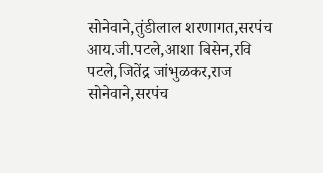सोनेवाने,तुंडीलाल शरणागत,सरपंच आय.जी.पटले,आशा बिसेन,रवि पटले,जितेंद्र जांभुळकर,राज
सोनेवाने,सरपंच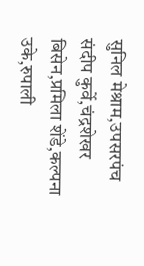सुनिल मेश्राम,उपसरपंच संदीप कुर्वे,चंद्रशेखर बिसेन,प्रमिला शेंडे,कल्पना उके,रुपाली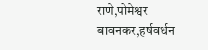राणे,पोमेश्वर बावनकर,हर्षवर्धन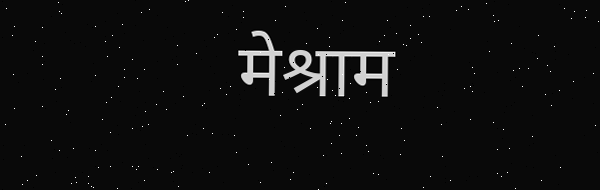मेश्राम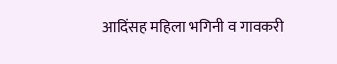आदिंसह महिला भगिनी व गावकरी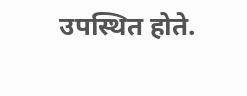उपस्थित होते.